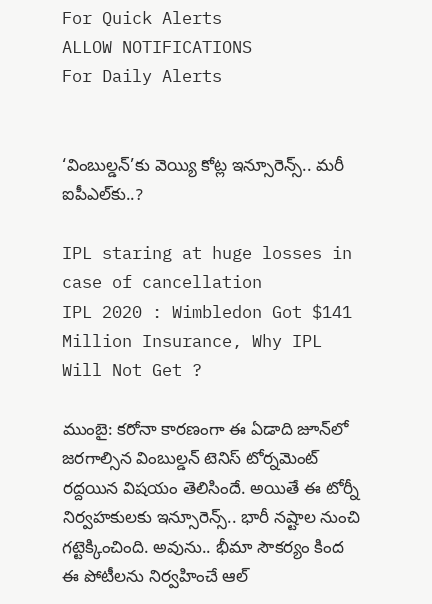For Quick Alerts
ALLOW NOTIFICATIONS
For Daily Alerts


‘వింబుల్డన్‌’కు వెయ్యి కోట్ల ఇన్సూరెన్స్.. మరీ ఐపీఎల్‌కు..?

IPL staring at huge losses in case of cancellation
IPL 2020 : Wimbledon Got $141 Million Insurance, Why IPL Will Not Get ?

ముంబై: కరోనా కారణంగా ఈ ఏడాది జూన్‌లో జరగాల్సిన వింబుల్డన్‌ టెనిస్‌ టోర్నమెంట్ రద్దయిన విషయం తెలిసిందే. అయితే ఈ టోర్నీ నిర్వహకులకు ఇన్సూరెన్స్.. భారీ నష్టాల నుంచి గట్టెక్కించింది. అవును.. భీమా సౌకర్యం కింద ఈ పోటీలను నిర్వహించే ఆల్‌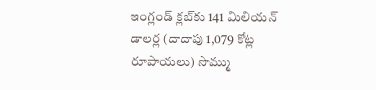ఇంగ్లండ్‌ క్లబ్‌కు 141 మిలియన్‌ డాలర్ల (దాదాపు 1,079 కోట్ల రూపాయలు) సొమ్ము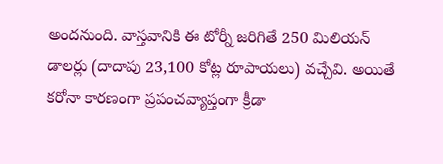అందనుంది. వాస్తవానికి ఈ టోర్నీ జరిగితే 250 మిలియన్‌ డాలర్లు (దాదాపు 23,100 కోట్ల రూపాయలు) వచ్చేవి. అయితే కరోనా కారణంగా ప్రపంచవ్యాప్తంగా క్రీడా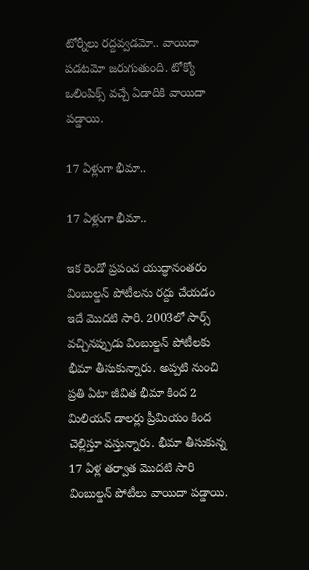టోర్నీలు రద్దవ్వడమో.. వాయిదా పడటమో జరుగుతుంది. టోక్యో ఒలింపిక్స్ వచ్చే ఏడాదికి వాయిదా పడ్డాయి.

17 ఏళ్లుగా భీమా..

17 ఏళ్లుగా భీమా..

ఇక రెండో ప్రపంచ యుద్ధానంతరం వింబుల్డన్‌ పోటీలను రద్దు చేయడం ఇదే మొదటి సారి. 2003లో సార్స్‌ వచ్చినప్పుడు వింబుల్డన్‌ పోటీలకు భీమా తీసుకున్నారు. అప్పటి నుంచి ప్రతి ఏటా జీవిత భీమా కింద 2 మిలియన్‌ డాలర్లు ప్రీమియం కింద చెల్లిస్తూ వస్తున్నారు. భీమా తీసుకున్న 17 ఏళ్ల తర్వాత మొదటి సారి వింబుల్డన్‌ పోటీలు వాయిదా పడ్డాయి.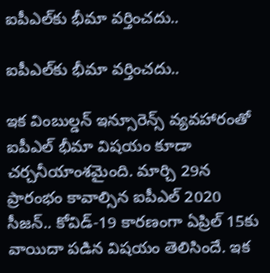ఐపీఎల్‌కు భీమా వర్తించదు..

ఐపీఎల్‌కు భీమా వర్తించదు..

ఇక వింబుల్డన్ ఇన్సూరెన్స్ వ్యవహారంతో ఐపీఎల్ భీమా విషయం కూడా చర్చనీయాంశమైంది. మార్చి 29న ప్రారంభం కావాల్సిన ఐపీఎల్ 2020 సీజన్.. కోవిడ్-19 కారణంగా ఏప్రిల్ 15కు వాయిదా పడిన విషయం తెలిసిందే. ఇక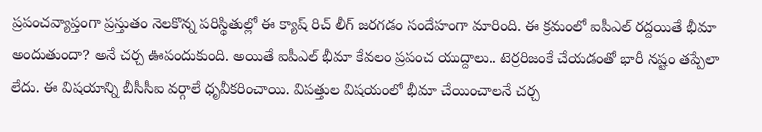ప్రపంచవ్యాప్తంగా ప్రస్తుతం నెలకొన్న పరిస్థితుల్లో ఈ క్యాష్ రిచ్ లీగ్ జరగడం సందేహంగా మారింది. ఈ క్రమంలో ఐపీఎల్ రద్దయితే భీమా అందుతుందా? అనే చర్చ ఊపందుకుంది. అయితే ఐపీఎల్ భీమా కేవలం ప్రపంచ యుద్దాలు.. టెర్రరిజంకే చేయడంతో భారీ నష్టం తప్పేలా లేదు. ఈ విషయాన్ని బీసీసీఐ వర్గాలే ధృవీకరించాయి. విపత్తుల విషయంలో భీమా చేయించాలనే చర్చ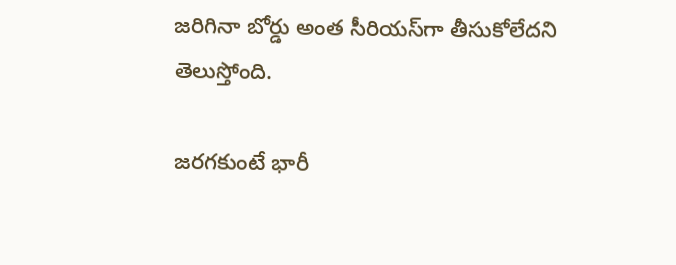జరిగినా బోర్డు అంత సీరియస్‌గా తీసుకోలేదని తెలుస్తోంది.

జరగకుంటే భారీ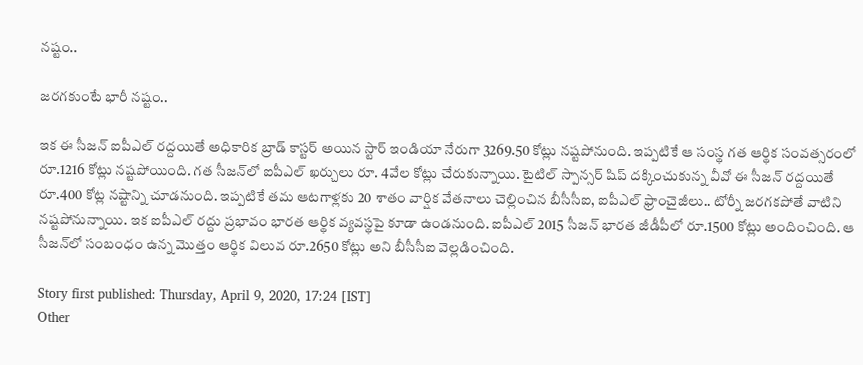నష్టం..

జరగకుంటే భారీ నష్టం..

ఇక ఈ సీజన్ ఐపీఎల్ రద్దయితే అధికారిక బ్రాడ్ కాస్టర్ అయిన స్టార్ ఇండియా నేరుగా 3269.50 కోట్లు నష్టపోనుంది. ఇప్పటికే ఆ సంస్థ గత ఆర్థిక సంవత్సరం‌లో రూ.1216 కోట్లు నష్టపోయింది. గత సీజన్‌లో ఐపీఎల్ ఖర్చులు రూ. 4వేల కోట్లు చేరుకున్నాయి. టైటిల్ స్పాన్సర్ షిప్ దక్కించుకున్న వీవో ఈ సీజన్ రద్దయితే రూ.400 కోట్ల నష్టాన్ని చూడనుంది. ఇప్పటికే తమ ఆటగాళ్లకు 20 శాతం వార్షిక వేతనాలు చెల్లించిన బీసీసీఐ, ఐపీఎల్ ఫ్రాంచైజీలు.. టోర్నీ జరగకపోతే వాటిని నష్టపోనున్నాయి. ఇక ఐపీఎల్ రద్దు ప్రభావం భారత ఆర్థిక వ్యవస్థపై కూడా ఉండనుంది. ఐపీఎల్ 2015 సీజన్ భారత జీడీపీలో రూ.1500 కోట్లు అందించింది. ఆ సీజన్‌లో సంబంధం ఉన్న మొత్తం ఆర్థిక విలువ రూ.2650 కోట్లు అని బీసీసీఐ వెల్లడించింది.

Story first published: Thursday, April 9, 2020, 17:24 [IST]
Other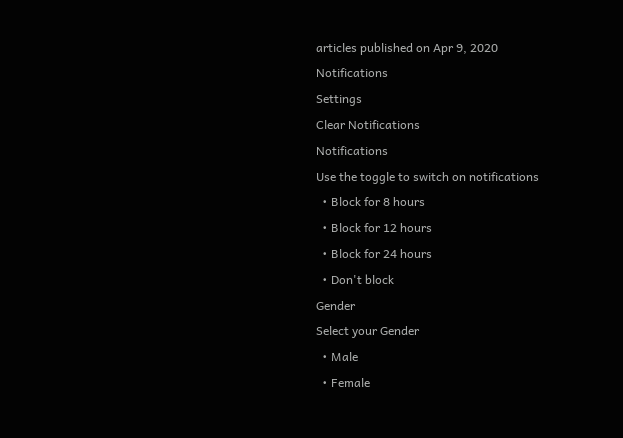articles published on Apr 9, 2020
Notifications
Settings
Clear Notifications
Notifications
Use the toggle to switch on notifications
  • Block for 8 hours
  • Block for 12 hours
  • Block for 24 hours
  • Don't block
Gender
Select your Gender
  • Male
  • Female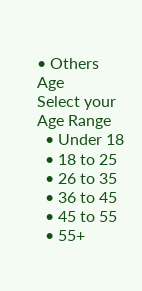• Others
Age
Select your Age Range
  • Under 18
  • 18 to 25
  • 26 to 35
  • 36 to 45
  • 45 to 55
  • 55+